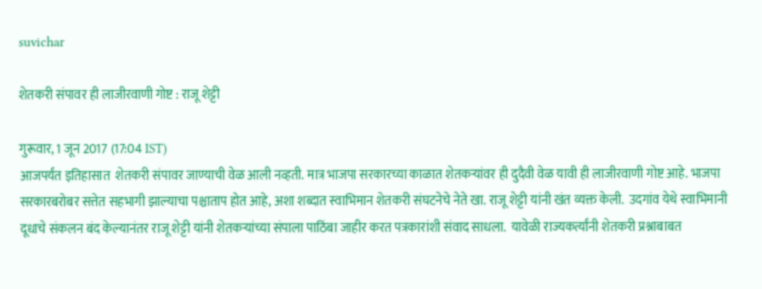suvichar

शेतकरी संपावर ही लाजीरवाणी गोष्ट : राजू शेट्टी

गुरूवार, 1 जून 2017 (17:04 IST)
आजपर्यंत इतिहासात  शेतकरी संपावर जाण्याची वेळ आली नव्हती. मात्र भाजपा सरकारच्या काळात शेतकऱ्यांवर ही दुदैवी वेळ यावी ही लाजीरवाणी गोष्ट आहे. भाजपा सरकारबरोबर सत्तेत सहभागी झाल्याचा पश्चाताप होत आहे, अशा शब्दात स्वाभिमान शेतकरी संघटनेचे नेते खा. राजू शेट्टी यांनी खंत व्यक्त केली.  उदगांव येथे स्वाभिमानी दूधाचे संकलन बंद केल्यानंतर राजू शेट्टी यांनी शेतकऱ्यांच्या संपाला पाठिंबा जाहीर करत पत्रकारांशी संवाद साधला.  यावेळी राज्यकर्त्यांनी शेतकरी प्रश्नाबाबत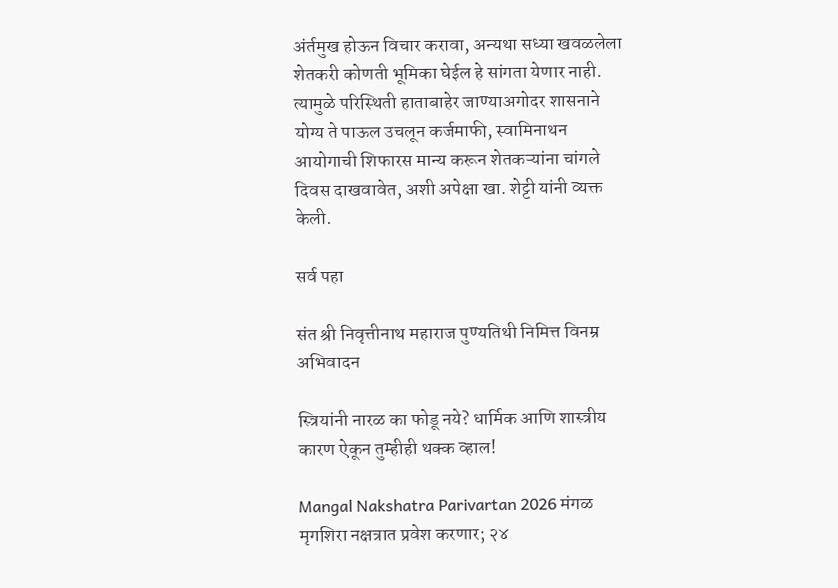अंर्तमुख होऊन विचार करावा, अन्यथा सध्या खवळलेला शेतकरी कोणती भूमिका घेईल हे सांगता येणार नाही. त्यामुळे परिस्थिती हाताबाहेर जाण्याअगोदर शासनाने योग्य ते पाऊल उचलून कर्जमाफी, स्वामिनाथन आयोगाची शिफारस मान्य करून शेतकऱ्यांना चांगले दिवस दाखवावेत, अशी अपेक्षा खा. शेट्टी यांनी व्यक्त केली.

सर्व पहा

संत श्री निवृत्तीनाथ महाराज पुण्यतिथी निमित्त विनम्र अभिवादन

स्त्रियांनी नारळ का फोडू नये? धार्मिक आणि शास्त्रीय कारण ऐकून तुम्हीही थक्क व्हाल!

Mangal Nakshatra Parivartan 2026 मंगळ मृगशिरा नक्षत्रात प्रवेश करणार; २४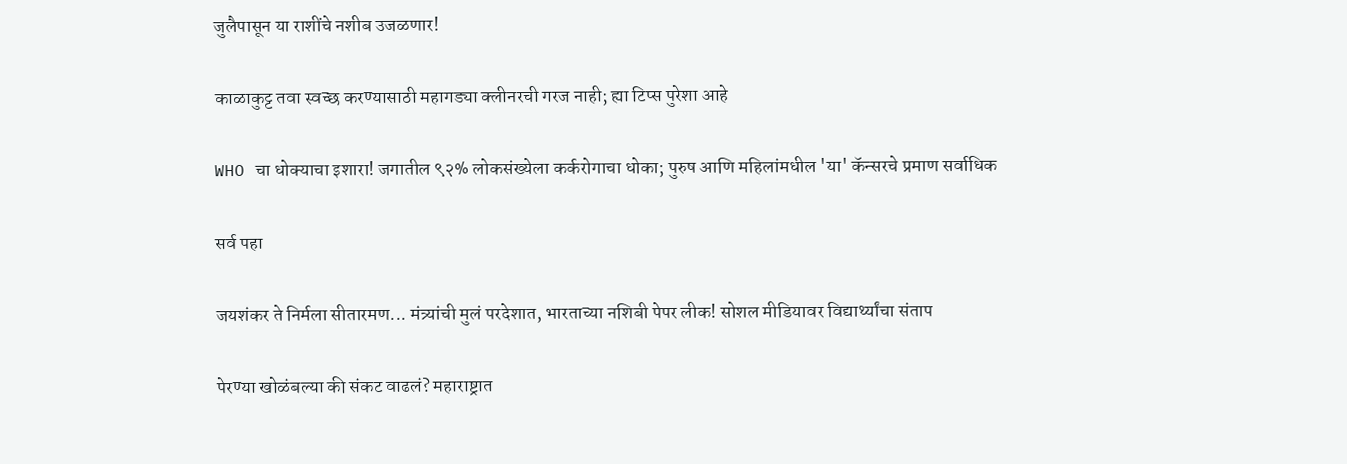जुलैपासून या राशींचे नशीब उजळणार!

काळाकुट्ट तवा स्वच्छ करण्यासाठी महागड्या क्लीनरची गरज नाही; ह्या टिप्स पुरेशा आहे

WHO चा धोक्याचा इशारा! जगातील ९२% लोकसंख्येला कर्करोगाचा धोका; पुरुष आणि महिलांमधील 'या' कॅन्सरचे प्रमाण सर्वाधिक

सर्व पहा

जयशंकर ते निर्मला सीतारमण... मंत्र्यांची मुलं परदेशात, भारताच्या नशिबी पेपर लीक! सोशल मीडियावर विद्यार्थ्यांचा संताप

पेरण्या खोळंबल्या की संकट वाढलं? महाराष्ट्रात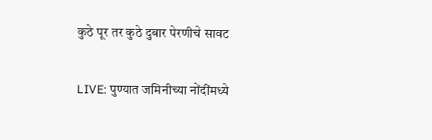कुठे पूर तर कुठे दुबार पेरणीचे सावट

LIVE: पुण्यात जमिनीच्या नोंदींमध्ये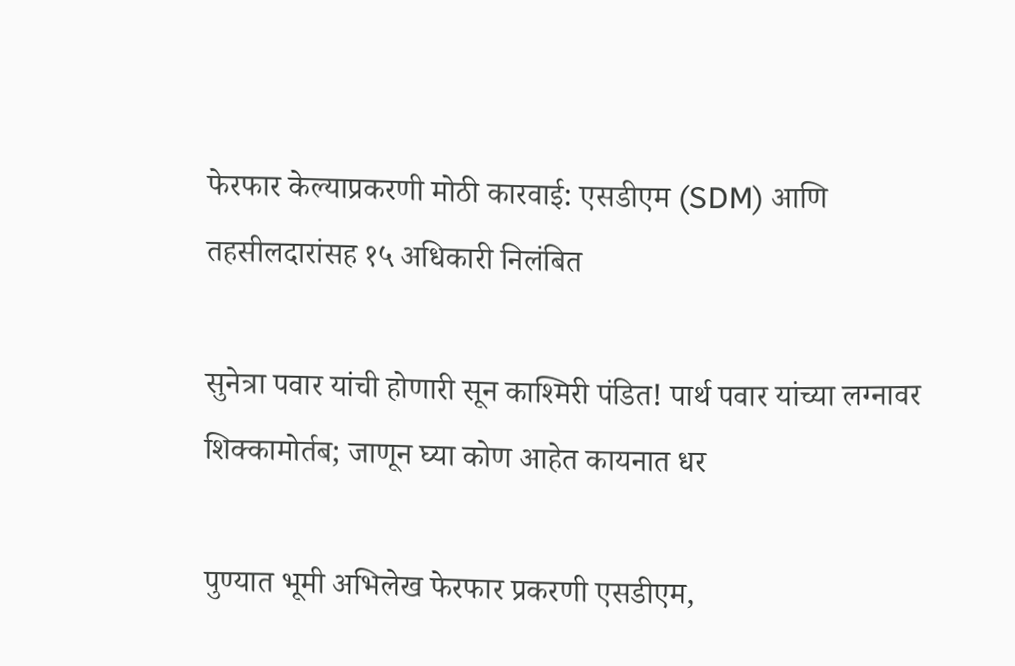फेरफार केल्याप्रकरणी मोठी कारवाई: एसडीएम (SDM) आणि तहसीलदारांसह १५ अधिकारी निलंबित

सुनेत्रा पवार यांची होणारी सून काश्मिरी पंडित! पार्थ पवार यांच्या लग्नावर शिक्कामोर्तब; जाणून घ्या कोण आहेत कायनात धर

पुण्यात भूमी अभिलेख फेरफार प्रकरणी एसडीएम,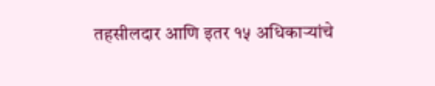तहसीलदार आणि इतर १५ अधिकाऱ्यांचे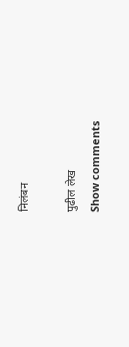निलंबन

पुढील लेख
Show comments